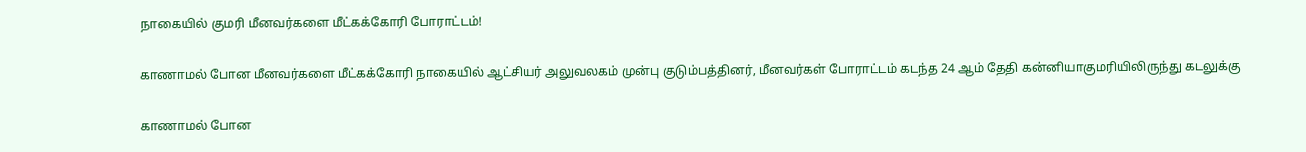நாகையில் குமரி மீனவர்களை மீட்கக்கோரி போராட்டம்!

காணாமல் போன மீனவர்களை மீட்கக்கோரி நாகையில் ஆட்சியர் அலுவலகம் முன்பு குடும்பத்தினர், மீனவர்கள் போராட்டம் கடந்த 24 ஆம் தேதி கன்னியாகுமரியிலிருந்து கடலுக்கு

காணாமல் போன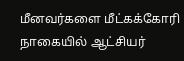மீனவர்களை மீட்கக்கோரி நாகையில் ஆட்சியர்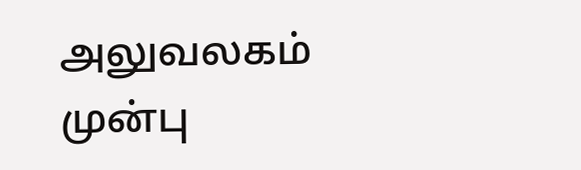அலுவலகம் முன்பு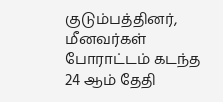குடும்பத்தினர், மீனவர்கள் போராட்டம் கடந்த 24 ஆம் தேதி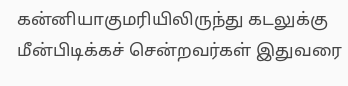கன்னியாகுமரியிலிருந்து கடலுக்கு மீன்பிடிக்கச் சென்றவர்கள் இதுவரை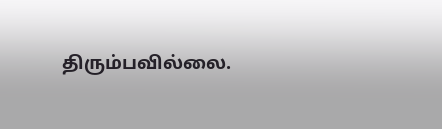திரும்பவில்லை.